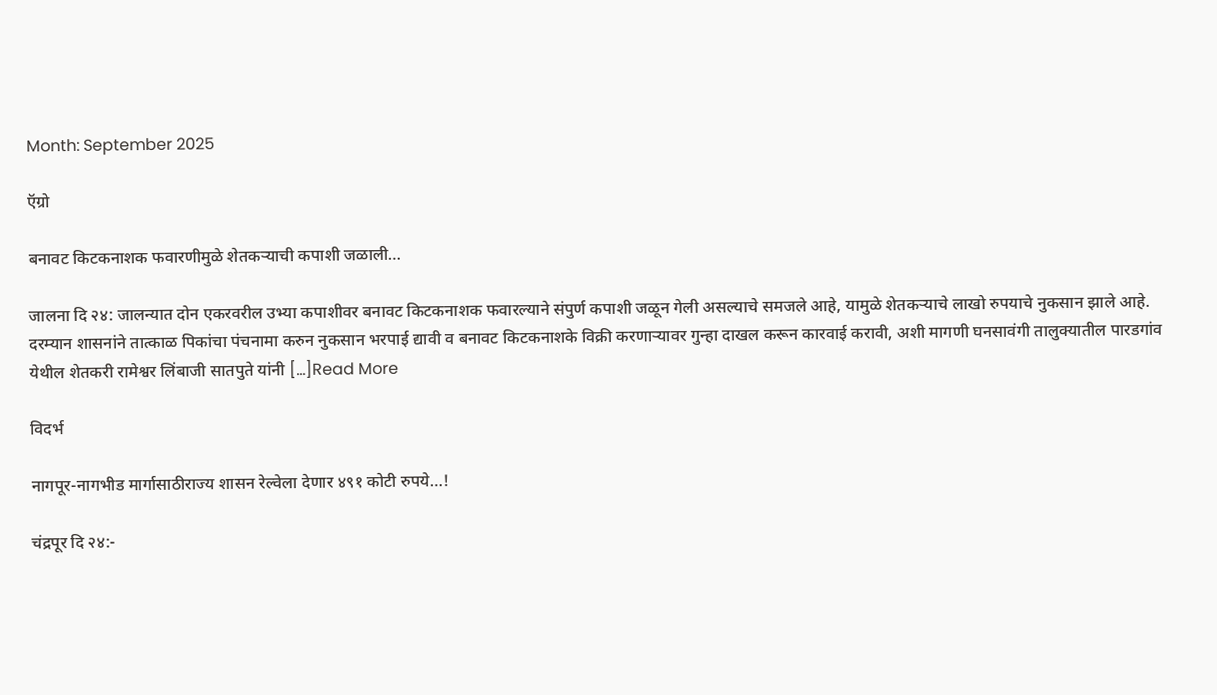Month: September 2025

ऍग्रो

बनावट किटकनाशक फवारणीमुळे शेतकर्‍याची कपाशी जळाली…

जालना दि २४: जालन्यात दोन एकरवरील उभ्या कपाशीवर बनावट किटकनाशक फवारल्याने संपुर्ण कपाशी जळून गेली असल्याचे समजले आहे, यामुळे शेतकर्‍याचे लाखो रुपयाचे नुकसान झाले आहे. दरम्यान शासनांने तात्काळ पिकांचा पंचनामा करुन नुकसान भरपाई द्यावी व बनावट किटकनाशके विक्री करणार्‍यावर गुन्हा दाखल करून कारवाई करावी, अशी मागणी घनसावंगी तालुक्यातील पारडगांव येथील शेतकरी रामेश्वर लिंबाजी सातपुते यांनी […]Read More

विदर्भ

नागपूर-नागभीड मार्गासाठीराज्य शासन रेल्वेला देणार ४९१ कोटी रुपये…!

चंद्रपूर दि २४:-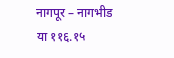नागपूर – नागभीड या ११६.१५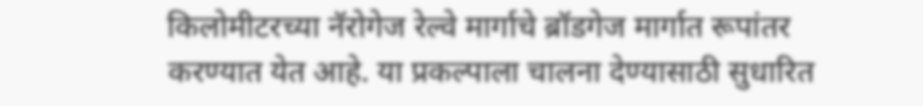किलोमीटरच्या नॅरोगेज रेल्वे मार्गाचे ब्रॉडगेज मार्गात रूपांतर करण्यात येत आहे. या प्रकल्पाला चालना देण्यासाठी सुधारित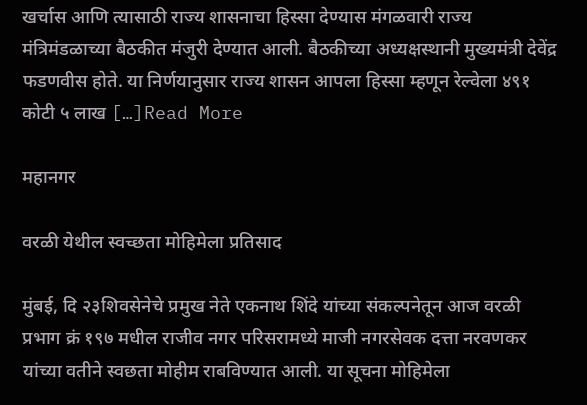खर्चास आणि त्यासाठी राज्य शासनाचा हिस्सा देण्यास मंगळवारी राज्य मंत्रिमंडळाच्या बैठकीत मंजुरी देण्यात आली. बैठकीच्या अध्यक्षस्थानी मुख्यमंत्री देवेंद्र फडणवीस होते. या निर्णयानुसार राज्य शासन आपला हिस्सा म्हणून रेल्वेला ४९१ कोटी ५ लाख […]Read More

महानगर

वरळी येथील स्वच्छता मोहिमेला प्रतिसाद

मुंबई, दि २३शिवसेनेचे प्रमुख नेते एकनाथ शिंदे यांच्या संकल्पनेतून आज वरळी प्रभाग क्रं १९७ मधील राजीव नगर परिसरामध्ये माजी नगरसेवक दत्ता नरवणकर यांच्या वतीने स्वछता मोहीम राबविण्यात आली. या सूचना मोहिमेला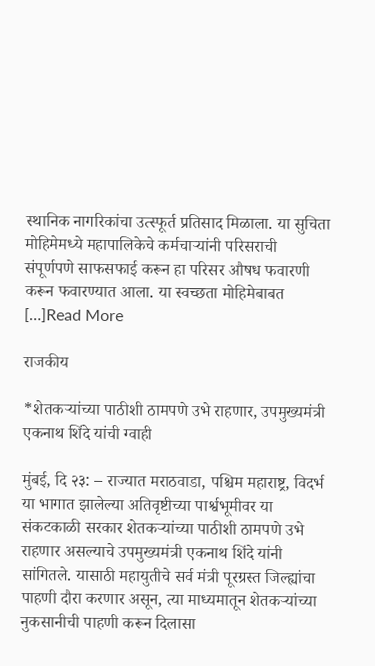स्थानिक नागरिकांचा उत्स्फूर्त प्रतिसाद मिळाला. या सुचिता मोहिमेमध्ये महापालिकेचे कर्मचाऱ्यांनी परिसराची संपूर्णपणे साफसफाई करून हा परिसर औषध फवारणी करून फवारण्यात आला. या स्वच्छता मोहिमेबाबत […]Read More

राजकीय

*शेतकऱ्यांच्या पाठीशी ठामपणे उभे राहणार, उपमुख्यमंत्री एकनाथ शिंदे यांची ग्वाही

मुंबई, दि २३: – राज्यात मराठवाडा, पश्चिम महाराष्ट्र, विदर्भ या भागात झालेल्या अतिवृष्टीच्या पार्श्वभूमीवर या संकटकाळी सरकार शेतकऱ्यांच्या पाठीशी ठामपणे उभे राहणार असल्याचे उपमुख्यमंत्री एकनाथ शिंदे यांनी सांगितले. यासाठी महायुतीचे सर्व मंत्री पूरग्रस्त जिल्ह्यांचा पाहणी दौरा करणार असून, त्या माध्यमातून शेतकऱ्यांच्या नुकसानीची पाहणी करून दिलासा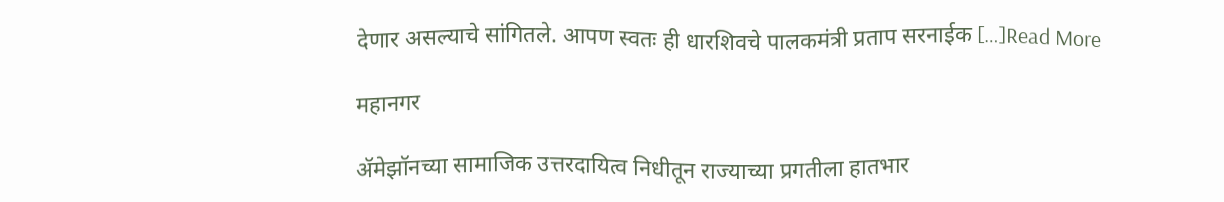देणार असल्याचे सांगितले. आपण स्वतः ही धारशिवचे पालकमंत्री प्रताप सरनाईक […]Read More

महानगर

ॲमेझॉनच्या सामाजिक उत्तरदायित्व निधीतून राज्याच्या प्रगतीला हातभार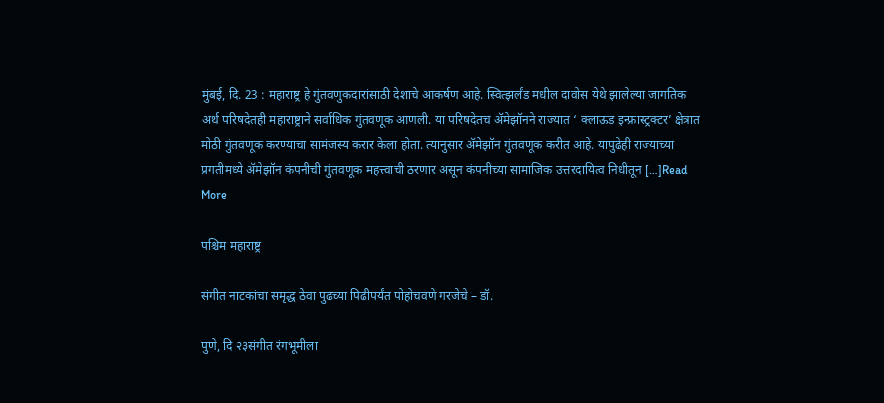मुंबई, दि. 23 : महाराष्ट्र हे गुंतवणुकदारांसाठी देशाचे आकर्षण आहे. स्वित्झर्लंड मधील दावोस येथे झालेल्या जागतिक अर्थ परिषदेतही महाराष्ट्राने सर्वाधिक गुंतवणूक आणली. या परिषदेतच ॲमेझॉनने राज्यात ‘ क्लाऊड इन्फ्रास्ट्रक्टर’ क्षेत्रात मोठी गुंतवणूक करण्याचा सामंजस्य करार केला होता. त्यानुसार ॲमेझॉन गुंतवणूक करीत आहे. यापुढेही राज्याच्या प्रगतीमध्ये ॲमेझॉन कंपनीची गुंतवणूक महत्त्वाची ठरणार असून कंपनीच्या सामाजिक उत्तरदायित्व निधीतून […]Read More

पश्चिम महाराष्ट्र

संगीत नाटकांचा समृद्ध ठेवा पुढच्या पिढीपर्यंत पोहोचवणे गरजेचे – डॉ.

पुणे, दि २३संगीत रंगभूमीला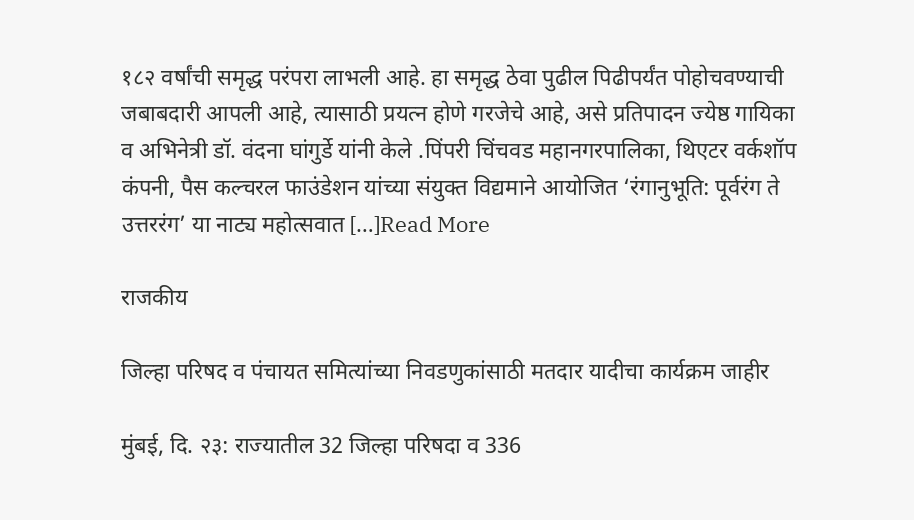१८२ वर्षांची समृद्ध परंपरा लाभली आहे. हा समृद्ध ठेवा पुढील पिढीपर्यंत पोहोचवण्याची जबाबदारी आपली आहे, त्यासाठी प्रयत्न होणे गरजेचे आहे, असे प्रतिपादन ज्येष्ठ गायिका व अभिनेत्री डॉ. वंदना घांगुर्डे यांनी केले .पिंपरी चिंचवड महानगरपालिका, थिएटर वर्कशॉप कंपनी, पैस कल्चरल फाउंडेशन यांच्या संयुक्त विद्यमाने आयोजित ‘रंगानुभूति: पूर्वरंग ते उत्तररंग’ या नाट्य महोत्सवात […]Read More

राजकीय

जिल्हा परिषद व पंचायत समित्यांच्या निवडणुकांसाठी मतदार यादीचा कार्यक्रम जाहीर

मुंबई, दि. २३: राज्यातील 32 जिल्हा परिषदा व 336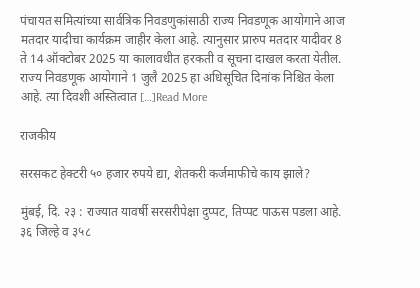पंचायत समित्यांच्या सार्वत्रिक निवडणुकांसाठी राज्य निवडणूक आयोगाने आज मतदार यादीचा कार्यक्रम जाहीर केला आहे. त्यानुसार प्रारुप मतदार यादीवर 8 ते 14 ऑक्टोबर 2025 या कालावधीत हरकती व सूचना दाखल करता येतील. राज्य निवडणूक आयोगाने 1 जुलै 2025 हा अधिसूचित दिनांक निश्चित केला आहे. त्या दिवशी अस्तित्वात […]Read More

राजकीय

सरसकट हेक्टरी ५० हजार रुपये द्या, शेतकरी कर्जमाफीचे काय झाले?

मुंबई, दि. २३ : राज्यात यावर्षी सरसरीपेक्षा दुप्पट, तिप्पट पाऊस पडला आहे. ३६ जिल्हे व ३५८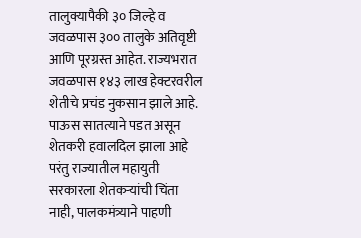तालुक्यापैकी ३० जिल्हे व जवळपास ३०० तालुके अतिवृष्टी आणि पूरग्रस्त आहेत. राज्यभरात जवळपास १४३ लाख हेक्टरवरील शेतीचे प्रचंड नुकसान झाले आहे. पाऊस सातत्याने पडत असून शेतकरी हवालदिल झाला आहे परंतु राज्यातील महायुती सरकारला शेतकऱ्यांची चिंता नाही, पालकमंत्र्याने पाहणी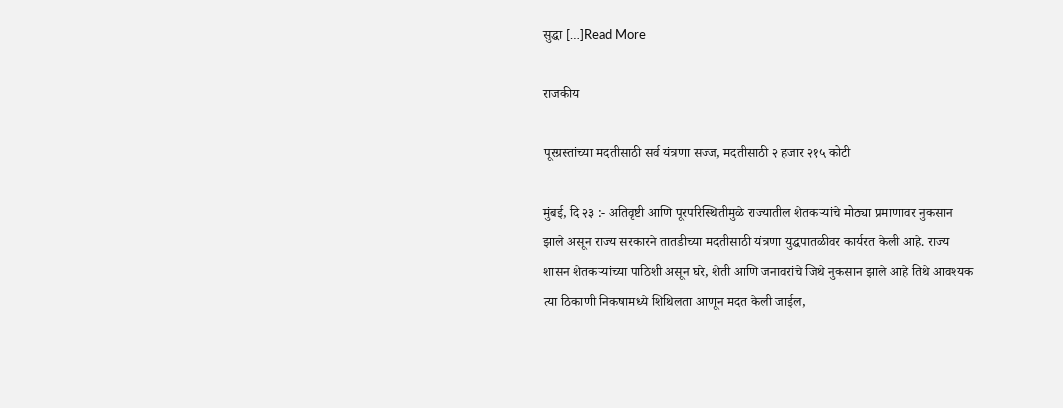सुद्धा […]Read More

राजकीय

पूरग्रस्तांच्या मदतीसाठी सर्व यंत्रणा सज्ज, मदतीसाठी २ हजार २१५ कोटी

मुंबई, दि २३ :- अतिवृष्टी आणि पूरपरिस्थितीमुळे राज्यातील शेतकऱ्यांचे मोठ्या प्रमाणावर नुकसान झाले असून राज्य सरकारने तातडीच्या मदतीसाठी यंत्रणा युद्धपातळीवर कार्यरत केली आहे. राज्य शासन शेतकऱ्यांच्या पाठिशी असून घरे, शेती आणि जनावरांचे जिथे नुकसान झाले आहे तिथे आवश्यक त्या ठिकाणी निकषामध्ये शिथिलता आणून मदत केली जाईल,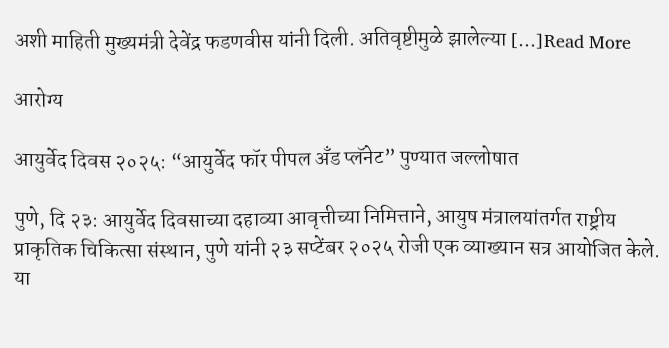अशी माहिती मुख्यमंत्री देवेंद्र फडणवीस यांनी दिली. अतिवृष्टीमुळे झालेल्या […]Read More

आरोग्य

आयुर्वेद दिवस २०२५: “आयुर्वेद फॉर पीपल अँड प्लॅनेट” पुण्यात जल्लोषात

पुणे, दि २३: आयुर्वेद दिवसाच्या दहाव्या आवृत्तीच्या निमित्ताने, आयुष मंत्रालयांतर्गत राष्ट्रीय प्राकृतिक चिकित्सा संस्थान, पुणे यांनी २३ सप्टेंबर २०२५ रोजी एक व्याख्यान सत्र आयोजित केले. या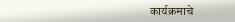कार्यक्रमाचे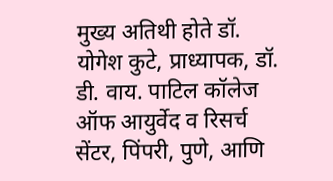मुख्य अतिथी होते डॉ. योगेश कुटे, प्राध्यापक, डॉ. डी. वाय. पाटिल कॉलेज ऑफ आयुर्वेद व रिसर्च सेंटर, पिंपरी, पुणे, आणि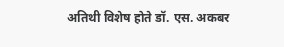अतिथी विशेष होते डॉ. एस. अकबर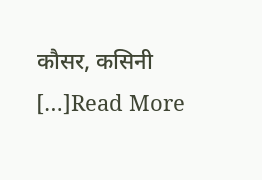कौसर, कसिनी […]Read More